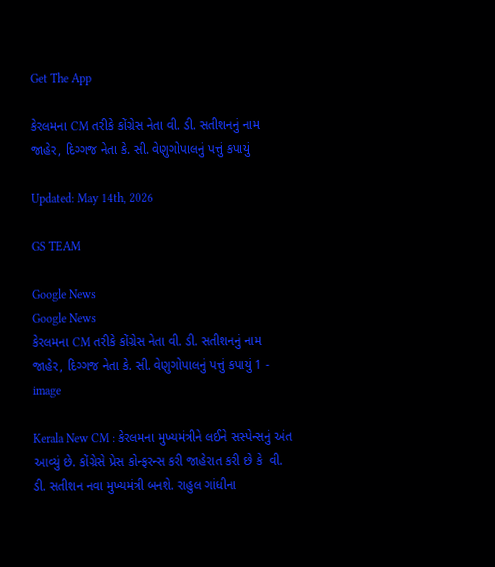Get The App

કેરલમના CM તરીકે કોંગ્રેસ નેતા વી. ડી. સતીશનનું નામ જાહેર, દિગ્ગજ નેતા કે. સી. વેણુગોપાલનું પત્તું કપાયું

Updated: May 14th, 2026

GS TEAM

Google News
Google News
કેરલમના CM તરીકે કોંગ્રેસ નેતા વી. ડી. સતીશનનું નામ જાહેર, દિગ્ગજ નેતા કે. સી. વેણુગોપાલનું પત્તું કપાયું 1 - image

Kerala New CM : કેરલમના મુખ્યમંત્રીને લઈને સસ્પેન્સનું અંત આવ્યું છે. કોંગ્રેસે પ્રેસ કોન્ફરન્સ કરી જાહેરાત કરી છે કે  વી. ડી. સતીશન નવા મુખ્યમંત્રી બનશે. રાહુલ ગાંધીના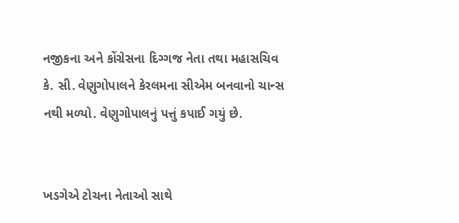નજીકના અને કોંગ્રેસના દિગ્ગજ નેતા તથા મહાસચિવ કે. સી. વેણુગોપાલને કેરલમના સીએમ બનવાનો ચાન્સ નથી મળ્યો. વેણુગોપાલનું પત્તું કપાઈ ગયું છે.


ખડગેએ ટોચના નેતાઓ સાથે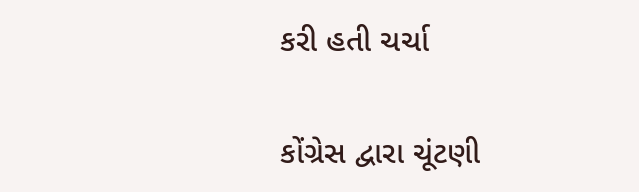કરી હતી ચર્ચા

કોંગ્રેસ દ્વારા ચૂંટણી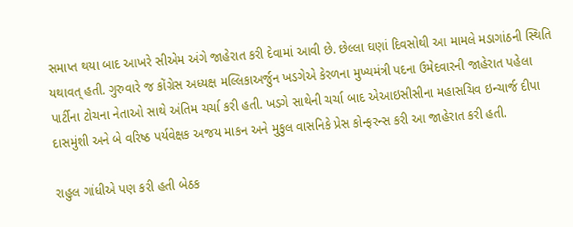સમાપ્ત થયા બાદ આખરે સીએમ અંગે જાહેરાત કરી દેવામાં આવી છે. છેલ્લા ઘણાં દિવસોથી આ મામલે મડાગાંઠની સ્થિતિ યથાવત્ હતી. ગુરુવારે જ કોંગ્રેસ અધ્યક્ષ મલ્લિકાઅર્જુન ખડગેએ કેરળના મુખ્યમંત્રી પદના ઉમેદવારની જાહેરાત પહેલા પાર્ટીના ટોચના નેતાઓ સાથે અંતિમ ચર્ચા કરી હતી. ખડગે સાથેની ચર્ચા બાદ એઆઇસીસીના મહાસચિવ ઇન્ચાર્જ દીપા દાસમુંશી અને બે વરિષ્ઠ પર્યવેક્ષક અજય માકન અને મુકુલ વાસનિકે પ્રેસ કોન્ફરન્સ કરી આ જાહેરાત કરી હતી.

રાહુલ ગાંધીએ પણ કરી હતી બેઠક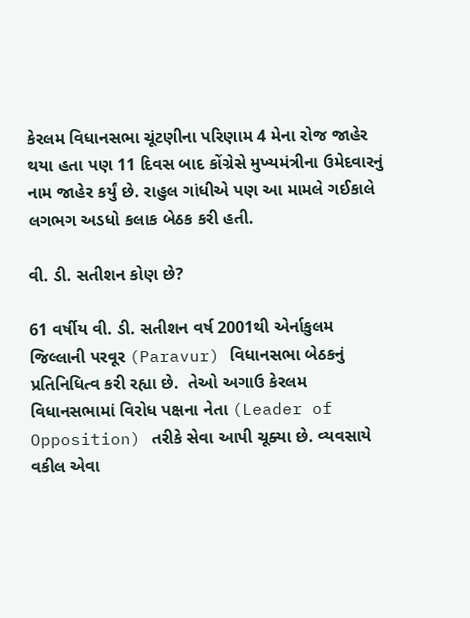કેરલમ વિધાનસભા ચૂંટણીના પરિણામ 4 મેના રોજ જાહેર થયા હતા પણ 11 દિવસ બાદ કોંગ્રેસે મુખ્યમંત્રીના ઉમેદવારનું નામ જાહેર કર્યું છે. રાહુલ ગાંધીએ પણ આ મામલે ગઈકાલે લગભગ અડધો કલાક બેઠક કરી હતી.

વી. ડી. સતીશન કોણ છે?

61 વર્ષીય વી. ડી. સતીશન વર્ષ 2001થી એર્નાકુલમ જિલ્લાની પરવૂર (Paravur) વિધાનસભા બેઠકનું પ્રતિનિધિત્વ કરી રહ્યા છે.  તેઓ અગાઉ કેરલમ વિધાનસભામાં વિરોધ પક્ષના નેતા (Leader of Opposition) તરીકે સેવા આપી ચૂક્યા છે. વ્યવસાયે વકીલ એવા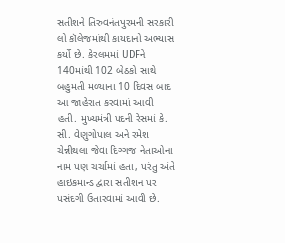સતીશને તિરુવનંતપુરમની સરકારી લો કૉલેજમાંથી કાયદાનો અભ્યાસ કર્યો છે. કેરલમમાં UDFને 140માંથી 102 બેઠકો સાથે બહુમતી મળ્યાના 10 દિવસ બાદ આ જાહેરાત કરવામાં આવી હતી. મુખ્યમંત્રી પદની રેસમાં કે. સી. વેણુગોપાલ અને રમેશ ચેન્નીથલા જેવા દિગ્ગજ નેતાઓના નામ પણ ચર્ચામાં હતા, પરંતુ અંતે હાઇકમાન્ડ દ્વારા સતીશન પર પસંદગી ઉતારવામાં આવી છે.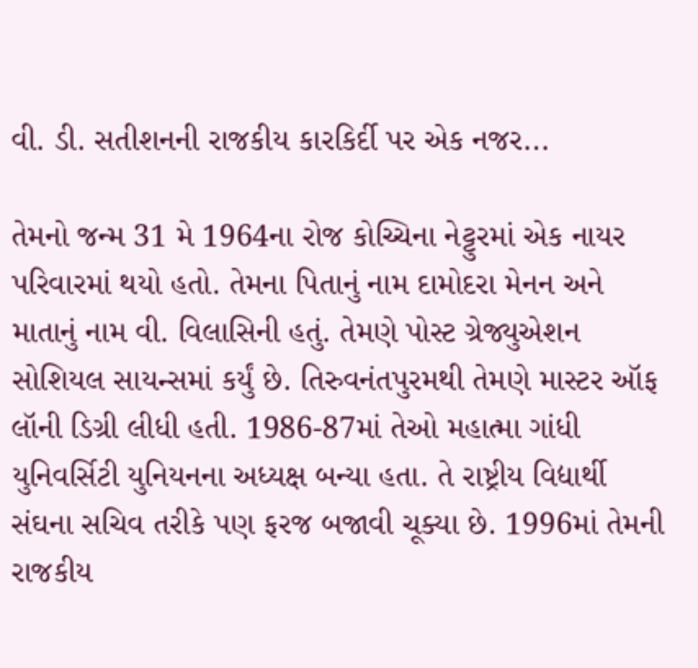વી. ડી. સતીશનની રાજકીય કારકિર્દી પર એક નજર...

તેમનો જન્મ 31 મે 1964ના રોજ કોચ્ચિના નેટ્ટુરમાં એક નાયર પરિવારમાં થયો હતો. તેમના પિતાનું નામ દામોદરા મેનન અને માતાનું નામ વી. વિલાસિની હતું. તેમણે પોસ્ટ ગ્રેજ્યુએશન સોશિયલ સાયન્સમાં કર્યું છે. તિરુવનંતપુરમથી તેમણે માસ્ટર ઑફ લૉની ડિગ્રી લીધી હતી. 1986-87માં તેઓ મહાત્મા ગાંધી યુનિવર્સિટી યુનિયનના અધ્યક્ષ બન્યા હતા. તે રાષ્ટ્રીય વિદ્યાર્થી સંઘના સચિવ તરીકે પણ ફરજ બજાવી ચૂક્યા છે. 1996માં તેમની રાજકીય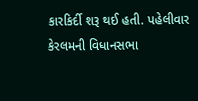કારકિર્દી શરૂ થઈ હતી. પહેલીવાર કેરલમની વિધાનસભા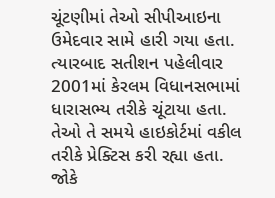ચૂંટણીમાં તેઓ સીપીઆઇના ઉમેદવાર સામે હારી ગયા હતા. ત્યારબાદ સતીશન પહેલીવાર 2001માં કેરલમ વિધાનસભામાં ધારાસભ્ય તરીકે ચૂંટાયા હતા. તેઓ તે સમયે હાઇકોર્ટમાં વકીલ તરીકે પ્રેક્ટિસ કરી રહ્યા હતા. જોકે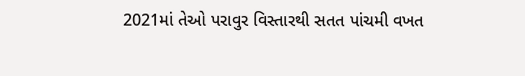2021માં તેઓ પરાવુર વિસ્તારથી સતત પાંચમી વખત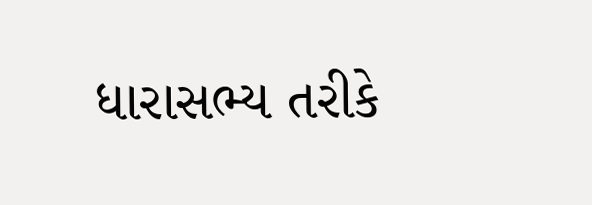ધારાસભ્ય તરીકે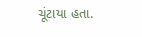ચૂંટાયા હતા.